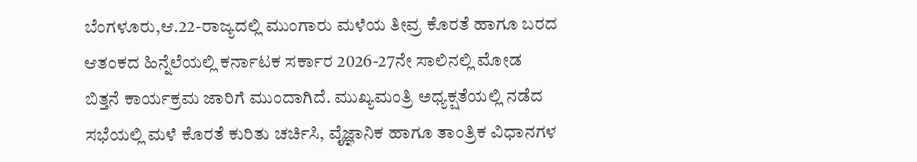ಬೆಂಗಳೂರು,ಆ.22-ರಾಜ್ಯದಲ್ಲಿ ಮುಂಗಾರು ಮಳೆಯ ತೀವ್ರ ಕೊರತೆ ಹಾಗೂ ಬರದ ಆತಂಕದ ಹಿನ್ನೆಲೆಯಲ್ಲಿ ಕರ್ನಾಟಕ ಸರ್ಕಾರ 2026-27ನೇ ಸಾಲಿನಲ್ಲಿ ಮೋಡ ಬಿತ್ತನೆ ಕಾರ್ಯಕ್ರಮ ಜಾರಿಗೆ ಮುಂದಾಗಿದೆ. ಮುಖ್ಯಮಂತ್ರಿ ಅಧ್ಯಕ್ಷತೆಯಲ್ಲಿ ನಡೆದ ಸಭೆಯಲ್ಲಿ ಮಳೆ ಕೊರತೆ ಕುರಿತು ಚರ್ಚಿಸಿ, ವೈಜ್ಞಾನಿಕ ಹಾಗೂ ತಾಂತ್ರಿಕ ವಿಧಾನಗಳ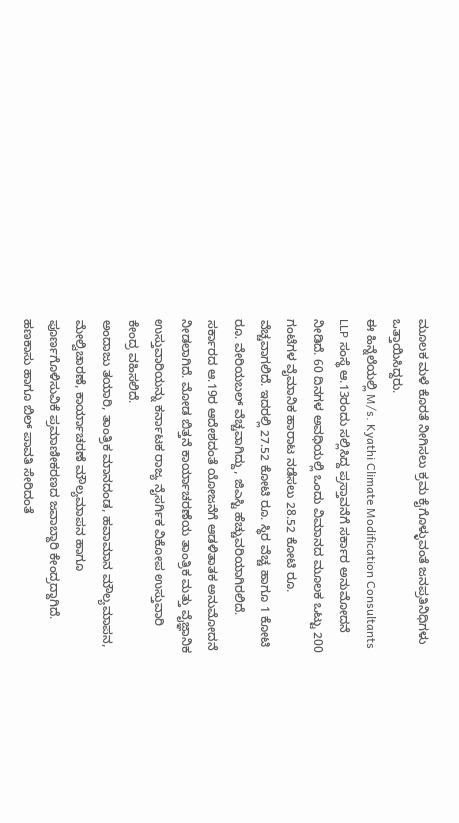ಮೂಲಕ ಮಳೆ ಕೊರತೆ ನೀಗಿಸಲು ಕ್ರಮ ಕೈಗೊಳ್ಳುವಂತೆ ಜನಪ್ರತಿನಿಧಿಗಳು ಒತ್ತಾಯಿಸಿದ್ದರು.
ಈ ಹಿನ್ನೆಲೆಯಲ್ಲಿ M/s. Kyathi Climate Modification Consultants LLP ಸಂಸ್ಥೆ ಆ.13ರಂದು ಸಲ್ಲಿಸಿದ್ದ ಪ್ರಸ್ತಾವನೆಗೆ ಸರ್ಕಾರ ಅನುಮೋದನೆ ನೀಡಿದೆ. 60 ದಿನಗಳ ಅವಧಿಯಲ್ಲಿ ಒಂದು ವಿಮಾನದ ಮೂಲಕ ಒಟ್ಟು 200 ಗಂಟೆಗಳ ವೈಮಾನಿಕ ಹಾರಾಟ ನಡೆಸಲು 28.52 ಕೋಟಿ ರೂ. ವೆಚ್ಚವಾಗಲಿದೆ. ಇದರಲ್ಲಿ 27.52 ಕೋಟಿ ರೂ. ಸ್ಥಿರ ವೆಚ್ಚ ಹಾಗೂ 1 ಕೋಟಿ ರೂ. ವೇರಿಯಬಲ್ ವೆಚ್ಚವಾಗಿದ್ದು, ಜಿಎಸ್ಟಿ ಹೆಚ್ಚುವರಿಯಾಗಿರಲಿದೆ.
ಸರ್ಕಾರದ ಆ.19ರ ಆದೇಶದಂತೆ ಯೋಜನೆಗೆ ಆಡಳಿತಾತಕ ಅನುಮೋದನೆ ನೀಡಲಾಗಿದೆ. ಮೋಡ ಬಿತ್ತನೆ ಕಾರ್ಯಾಚರಣೆಯ ತಾಂತ್ರಿಕ ಮತ್ತು ವೈಜ್ಞಾನಿಕ ಉಸ್ತುವಾರಿಯನ್ನು ಕರ್ನಾಟಕ ರಾಜ್ಯ ನೈಸರ್ಗಿಕ ವಿಕೋಪ ಉಸ್ತುವಾರಿ ಕೇಂದ್ರ ವಹಿಸಲಿದೆ.
ಅಂದಾಜು ತಯಾರಿ, ತಾಂತ್ರಿಕ ಮಾನದಂಡ, ಹವಾಮಾನ ಮೌಲ್ಯಮಾಪನ, ಮೇಲ್ವಿಚಾರಣೆ, ಕಾರ್ಯಾಚರಣೆ ಮೌಲ್ಯಮಾಪನ ಹಾಗೂ ಪೂರ್ಣಗೊಳಿಸುವಿಕೆ ಪ್ರಮಾಣೀಕರಣದ ಜವಾಬ್ದಾರಿ ಕೇಂದ್ರದ್ದಾಗಿದೆ. ಹಣಕಾಸು ಹಾಗೂ ಬಿಲ್ ಪಾವತಿ ಸೇರಿದಂತೆ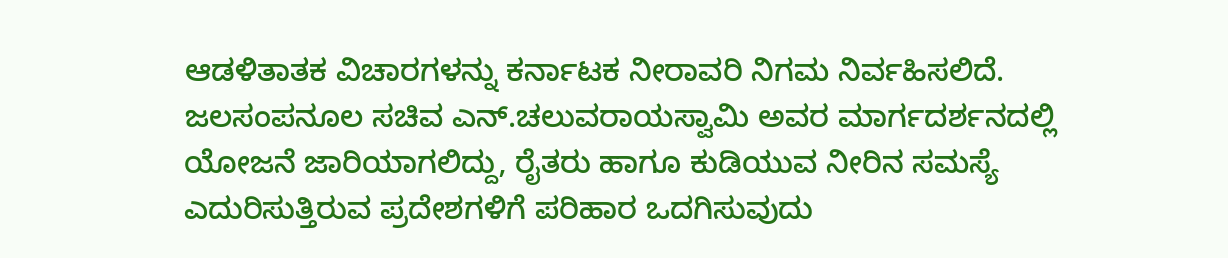ಆಡಳಿತಾತಕ ವಿಚಾರಗಳನ್ನು ಕರ್ನಾಟಕ ನೀರಾವರಿ ನಿಗಮ ನಿರ್ವಹಿಸಲಿದೆ.
ಜಲಸಂಪನೂಲ ಸಚಿವ ಎನ್.ಚಲುವರಾಯಸ್ವಾಮಿ ಅವರ ಮಾರ್ಗದರ್ಶನದಲ್ಲಿ ಯೋಜನೆ ಜಾರಿಯಾಗಲಿದ್ದು, ರೈತರು ಹಾಗೂ ಕುಡಿಯುವ ನೀರಿನ ಸಮಸ್ಯೆ ಎದುರಿಸುತ್ತಿರುವ ಪ್ರದೇಶಗಳಿಗೆ ಪರಿಹಾರ ಒದಗಿಸುವುದು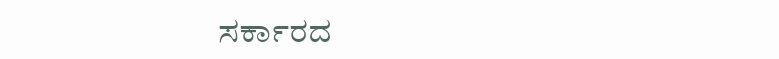ಸರ್ಕಾರದ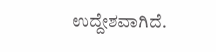ಉದ್ದೇಶವಾಗಿದೆ.